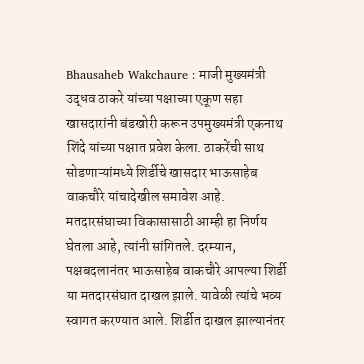Bhausaheb Wakchaure : माजी मुख्यमंत्री उद्धव ठाकरे यांच्या पक्षाच्या एकूण सहा खासदारांनी बंडखोरी करून उपमुख्यमंत्री एकनाथ शिंदे यांच्या पक्षात प्रवेश केला. ठाकरेंची साथ सोडणाऱ्यांमध्ये शिर्डीचे खासदार भाऊसाहेब वाकचौरे यांचादेखील समावेश आहे. मतदारसंघाच्या विकासासाठी आम्ही हा निर्णय घेतला आहे, त्यांनी सांगितले. दरम्यान, पक्षबदलानंतर भाऊसाहेब वाकचौरे आपल्या शिर्डी या मतदारसंघात दाखल झाले. यावेळी त्यांचे भव्य स्वागत करण्यात आले. शिर्डीत दाखल झाल्यानंतर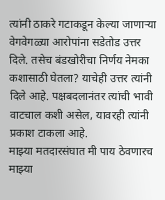त्यांनी ठाकरे गटाकडून केल्या जाणाऱ्या वेगवेगळ्या आरोपांना सडेतोड उत्तर दिले. तसेच बंडखोरीचा निर्णय नेमका कशासाठी घेतला? याचेही उत्तर त्यांनी दिले आहे. पक्षबदलानंतर त्यांची भावी वाटचाल कशी असेल, यावरही त्यांनी प्रकाश टाकला आहे.
माझ्या मतदारसंघात मी पाय ठेवणारच
माझ्या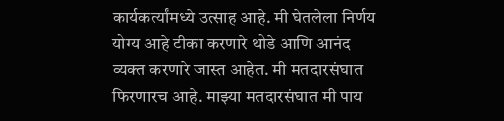कार्यकर्त्यांमध्ये उत्साह आहे. मी घेतलेला निर्णय योग्य आहे टीका करणारे थोडे आणि आनंद व्यक्त करणारे जास्त आहेत. मी मतदारसंघात फिरणारच आहे. माझ्या मतदारसंघात मी पाय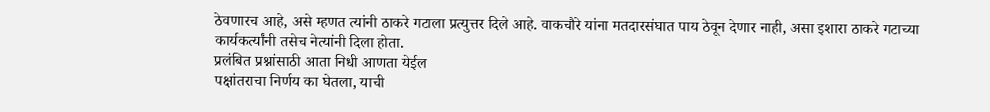ठेवणारच आहे, असे म्हणत त्यांनी ठाकरे गटाला प्रत्युत्तर दिले आहे. वाकचौरे यांना मतदारसंघात पाय ठेवून देणार नाही, असा इशारा ठाकरे गटाच्या कार्यकर्त्यांनी तसेच नेत्यांनी दिला होता.
प्रलंबित प्रश्नांसाठी आता निधी आणता येईल
पक्षांतराचा निर्णय का घेतला, याची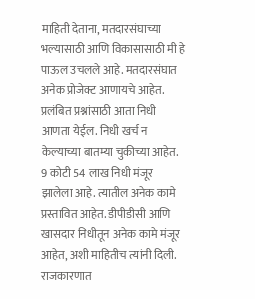माहिती देताना, मतदारसंघाच्या भल्यासाठी आणि विकासासाठी मी हे पाऊल उचलले आहे. मतदारसंघात अनेक प्रोजेक्ट आणायचे आहेत. प्रलंबित प्रश्नांसाठी आता निधी आणता येईल. निधी खर्च न केल्याच्या बातम्या चुकीच्या आहेत. 9 कोटी 54 लाख निधी मंजूर झालेला आहे. त्यातील अनेक कामे प्रस्तावित आहेत. डीपीडीसी आणि खासदार निधीतून अनेक कामे मंजूर आहेत, अशी माहितीच त्यांनी दिली.
राजकारणात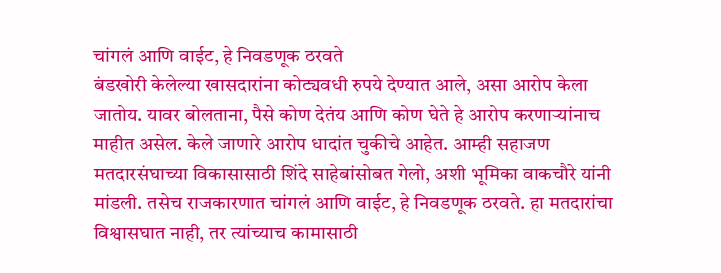चांगलं आणि वाईट, हे निवडणूक ठरवते
बंडखोरी केलेल्या खासदारांना कोट्यवधी रुपये देण्यात आले, असा आरोप केला जातोय. यावर बोलताना, पैसे कोण देतंय आणि कोण घेते हे आरोप करणाऱ्यांनाच माहीत असेल. केले जाणारे आरोप धादांत चुकीचे आहेत. आम्ही सहाजण मतदारसंघाच्या विकासासाठी शिंदे साहेबांसोबत गेलो, अशी भूमिका वाकचौरे यांनी मांडली. तसेच राजकारणात चांगलं आणि वाईट, हे निवडणूक ठरवते. हा मतदारांचा विश्वासघात नाही, तर त्यांच्याच कामासाठी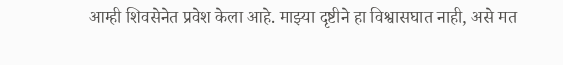आम्ही शिवसेनेत प्रवेश केला आहे. माझ्या दृष्टीने हा विश्वासघात नाही, असे मत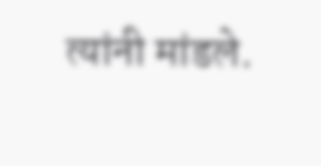त्यांनी मांडले.